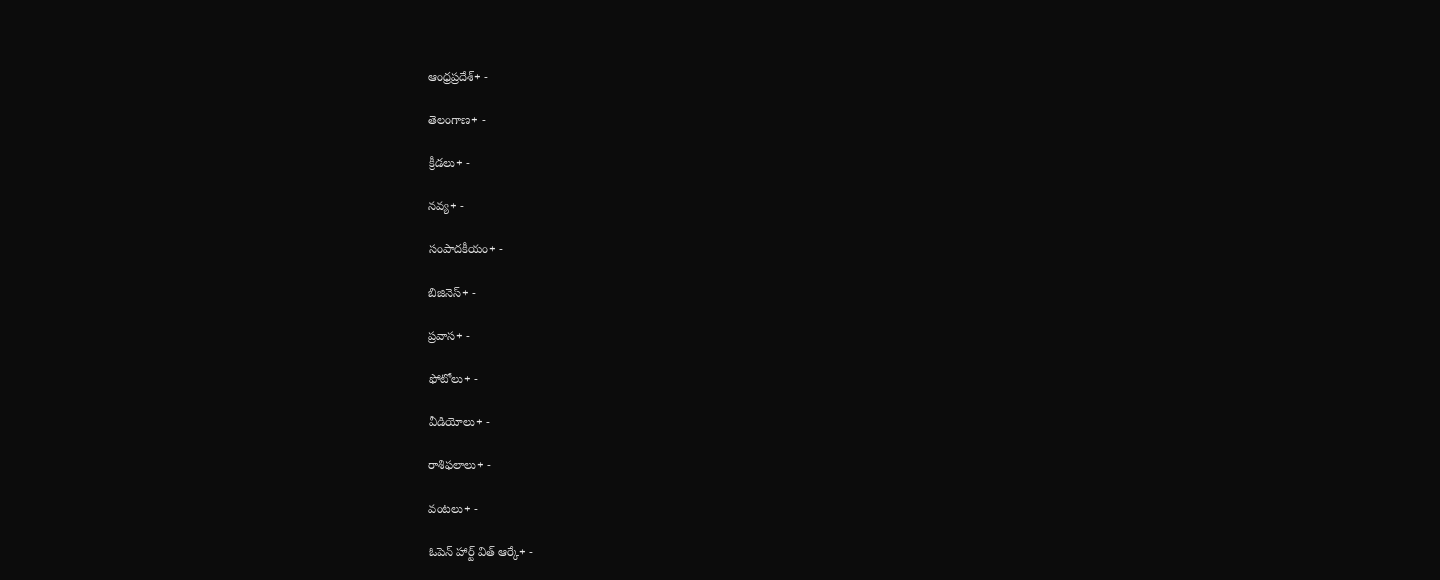ఆంధ్రప్రదేశ్+ -

తెలంగాణ+ -

క్రీడలు+ -

నవ్య+ -

సంపాదకీయం+ -

బిజినెస్+ -

ప్రవాస+ -

ఫోటోలు+ -

వీడియోలు+ -

రాశిఫలాలు+ -

వంటలు+ -

ఓపెన్ హార్ట్ విత్ ఆర్కే+ -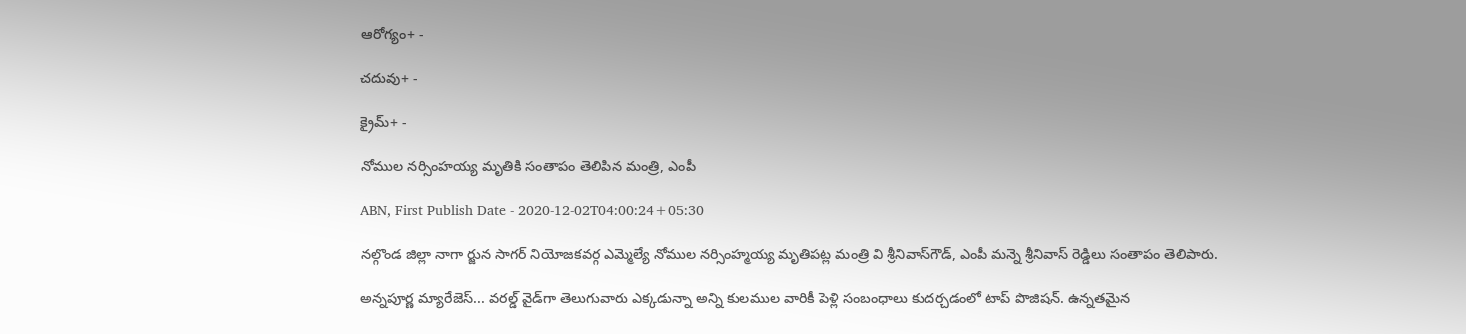ఆరోగ్యం+ -

చదువు+ -

క్రైమ్+ -

నోముల నర్సింహయ్య మృతికి సంతాపం తెలిపిన మంత్రి, ఎంపీ

ABN, First Publish Date - 2020-12-02T04:00:24+05:30

నల్గొండ జిల్లా నాగా ర్జున సాగర్‌ నియోజకవర్గ ఎమ్మెల్యే నోముల నర్సింహ్మయ్య మృతిపట్ల మంత్రి వి శ్రీనివాస్‌గౌడ్‌, ఎంపీ మన్నె శ్రీనివాస్‌ రెడ్డిలు సంతాపం తెలిపారు.

అన్నపూర్ణ మ్యారేజెస్... వరల్డ్ వైడ్‌గా తెలుగువారు ఎక్కడున్నా అన్ని కులముల వారికీ పెళ్లి సంబంధాలు కుదర్చడంలో టాప్ పొజిషన్. ఉన్నతమైన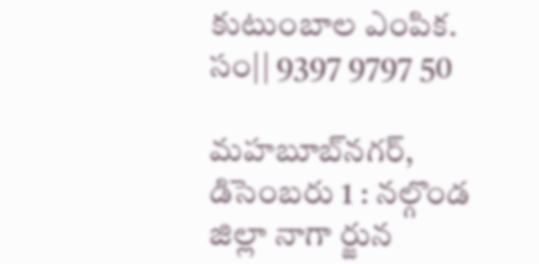కుటుంబాల ఎంపిక. సం|| 9397 9797 50

మహబూబ్‌నగర్‌, డిసెంబరు 1 : నల్గొండ జిల్లా నాగా ర్జున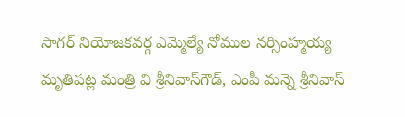సాగర్‌ నియోజకవర్గ ఎమ్మెల్యే నోముల నర్సింహ్మయ్య మృతిపట్ల మంత్రి వి శ్రీనివాస్‌గౌడ్‌, ఎంపీ మన్నె శ్రీనివాస్‌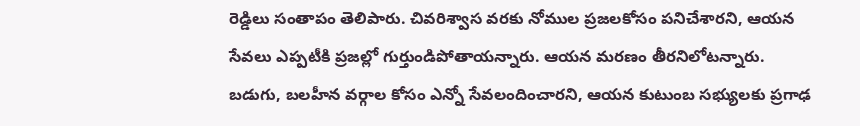రెడ్డిలు సంతాపం తెలిపారు. చివరిశ్వాస వరకు నోముల ప్రజలకోసం పనిచేశారని, ఆయన సేవలు ఎప్పటీకి ప్రజల్లో గుర్తుండిపోతాయన్నారు. ఆయన మరణం తీరనిలోటన్నారు. బడుగు, బలహీన వర్గాల కోసం ఎన్నో సేవలందించారని, ఆయన కుటుంబ సభ్యులకు ప్రగాఢ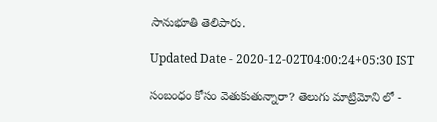సానుభూతి తెలిపారు.

Updated Date - 2020-12-02T04:00:24+05:30 IST

సంబంధం కోసం వెతుకుతున్నారా? తెలుగు మాట్రిమోని లో -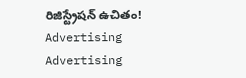రిజిస్ట్రేషన్ ఉచితం!
Advertising
Advertising